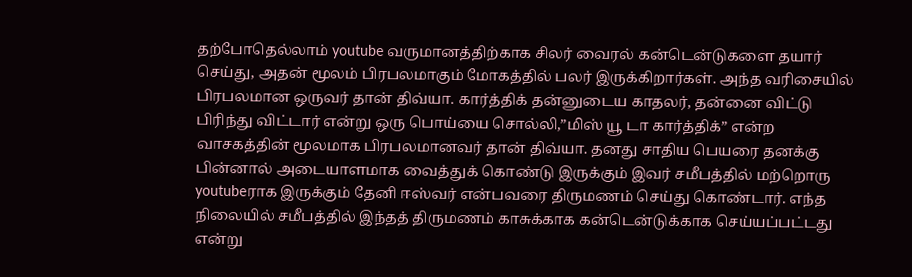தற்போதெல்லாம் youtube வருமானத்திற்காக சிலர் வைரல் கன்டென்டுகளை தயார் செய்து, அதன் மூலம் பிரபலமாகும் மோகத்தில் பலர் இருக்கிறார்கள். அந்த வரிசையில் பிரபலமான ஒருவர் தான் திவ்யா. கார்த்திக் தன்னுடைய காதலர், தன்னை விட்டு பிரிந்து விட்டார் என்று ஒரு பொய்யை சொல்லி,”மிஸ் யூ டா கார்த்திக்” என்ற வாசகத்தின் மூலமாக பிரபலமானவர் தான் திவ்யா. தனது சாதிய பெயரை தனக்கு பின்னால் அடையாளமாக வைத்துக் கொண்டு இருக்கும் இவர் சமீபத்தில் மற்றொரு youtubeராக இருக்கும் தேனி ஈஸ்வர் என்பவரை திருமணம் செய்து கொண்டார். எந்த நிலையில் சமீபத்தில் இந்தத் திருமணம் காசுக்காக கன்டென்டுக்காக செய்யப்பட்டது என்று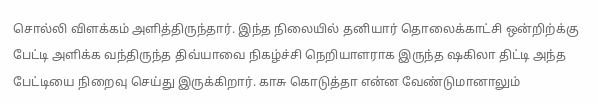சொல்லி விளக்கம் அளித்திருந்தார். இந்த நிலையில் தனியார் தொலைக்காட்சி ஒன்றிற்க்கு பேட்டி அளிக்க வந்திருந்த திவ்யாவை நிகழ்ச்சி நெறியாளராக இருந்த ஷகிலா திட்டி அந்த பேட்டியை நிறைவு செய்து இருக்கிறார். காசு கொடுத்தா என்ன வேண்டுமானாலும்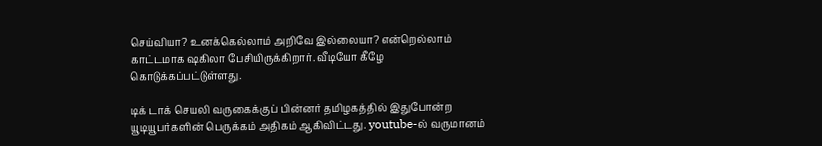செய்வியா? உனக்கெல்லாம் அறிவே இல்லையா? என்றெல்லாம் காட்டமாக ஷகிலா பேசியிருக்கிறார். வீடியோ கீழே கொடுக்கப்பட்டுள்ளது.

டிக் டாக் செயலி வருகைக்குப் பின்னர் தமிழகத்தில் இதுபோன்ற யூடியூபர்களின் பெருக்கம் அதிகம் ஆகிவிட்டது. youtube-ல் வருமானம்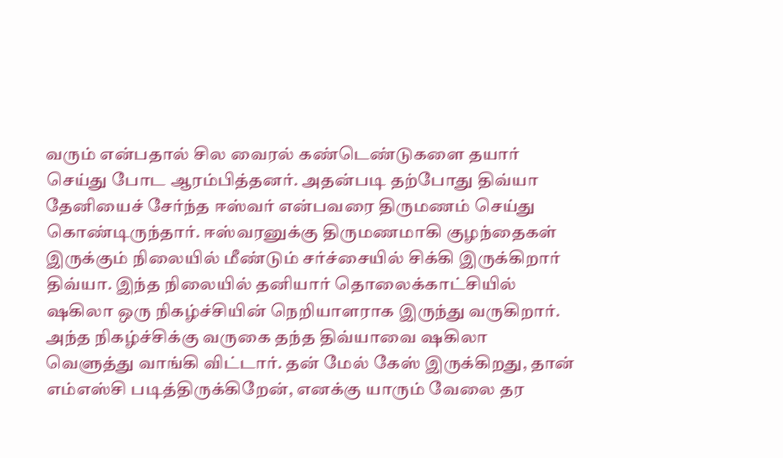வரும் என்பதால் சில வைரல் கண்டெண்டுகளை தயார் செய்து போட ஆரம்பித்தனர். அதன்படி தற்போது திவ்யா தேனியைச் சேர்ந்த ஈஸ்வர் என்பவரை திருமணம் செய்து கொண்டிருந்தார். ஈஸ்வரனுக்கு திருமணமாகி குழந்தைகள் இருக்கும் நிலையில் மீண்டும் சர்ச்சையில் சிக்கி இருக்கிறார் திவ்யா. இந்த நிலையில் தனியார் தொலைக்காட்சியில் ஷகிலா ஒரு நிகழ்ச்சியின் நெறியாளராக இருந்து வருகிறார். அந்த நிகழ்ச்சிக்கு வருகை தந்த திவ்யாவை ஷகிலா வெளுத்து வாங்கி விட்டார். தன் மேல் கேஸ் இருக்கிறது, தான் எம்எஸ்சி படித்திருக்கிறேன், எனக்கு யாரும் வேலை தர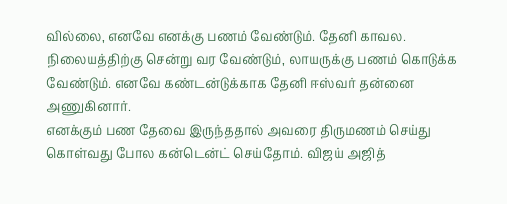வில்லை, எனவே எனக்கு பணம் வேண்டும். தேனி காவல. நிலையத்திற்கு சென்று வர வேண்டும், லாயருக்கு பணம் கொடுக்க வேண்டும். எனவே கண்டன்டுக்காக தேனி ஈஸ்வர் தன்னை அணுகினார்.
எனக்கும் பண தேவை இருந்ததால் அவரை திருமணம் செய்து கொள்வது போல கன்டென்ட் செய்தோம். விஜய் அஜித்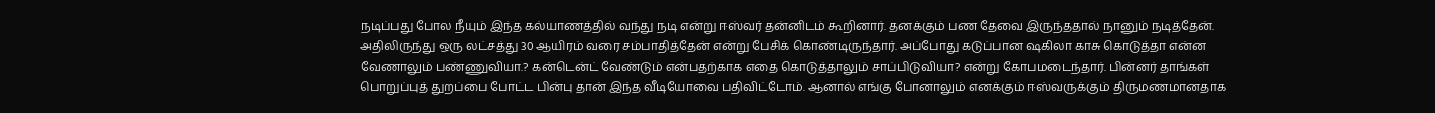நடிப்பது போல நீயும் இந்த கல்யாணத்தில் வந்து நடி என்று ஈஸ்வர் தன்னிடம் கூறினார். தனக்கும் பண தேவை இருந்ததால் நானும் நடித்தேன். அதிலிருந்து ஒரு லட்சத்து 30 ஆயிரம் வரை சம்பாதித்தேன் என்று பேசிக் கொண்டிருந்தார். அப்போது கடுப்பான ஷகிலா காசு கொடுத்தா என்ன வேணாலும் பண்ணுவியா.? கன்டென்ட் வேண்டும் என்பதற்காக எதை கொடுத்தாலும் சாப்பிடுவியா? என்று கோபமடைந்தார். பின்னர் தாங்கள் பொறுப்புத் துறப்பை போட்ட பின்பு தான் இந்த வீடியோவை பதிவிட்டோம். ஆனால் எங்கு போனாலும் எனக்கும் ஈஸ்வருக்கும் திருமணமானதாக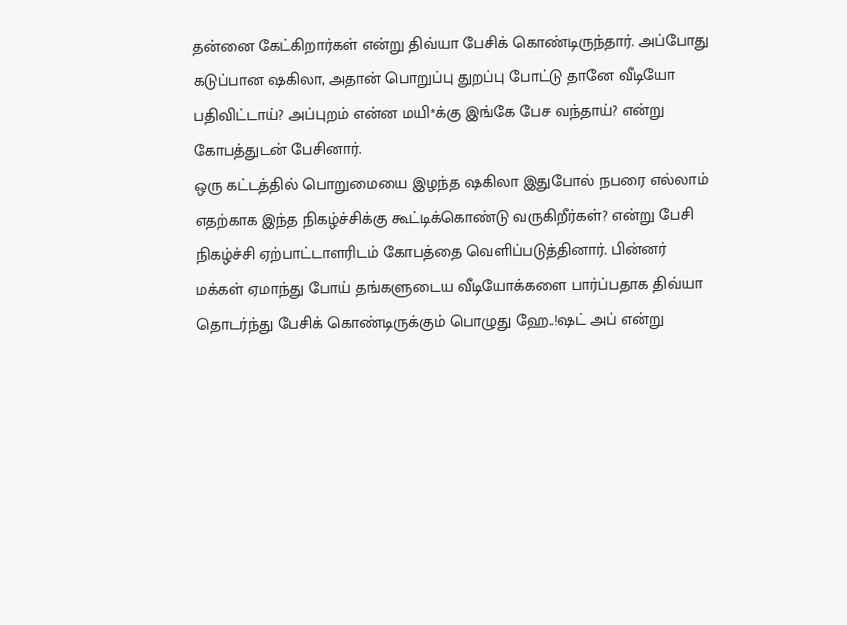தன்னை கேட்கிறார்கள் என்று திவ்யா பேசிக் கொண்டிருந்தார். அப்போது கடுப்பான ஷகிலா, அதான் பொறுப்பு துறப்பு போட்டு தானே வீடியோ பதிவிட்டாய்? அப்புறம் என்ன மயி*க்கு இங்கே பேச வந்தாய்? என்று கோபத்துடன் பேசினார்.
ஒரு கட்டத்தில் பொறுமையை இழந்த ஷகிலா இதுபோல் நபரை எல்லாம் எதற்காக இந்த நிகழ்ச்சிக்கு கூட்டிக்கொண்டு வருகிறீர்கள்? என்று பேசி நிகழ்ச்சி ஏற்பாட்டாளரிடம் கோபத்தை வெளிப்படுத்தினார். பின்னர் மக்கள் ஏமாந்து போய் தங்களுடைய வீடியோக்களை பார்ப்பதாக திவ்யா தொடர்ந்து பேசிக் கொண்டிருக்கும் பொழுது ஹே..!ஷட் அப் என்று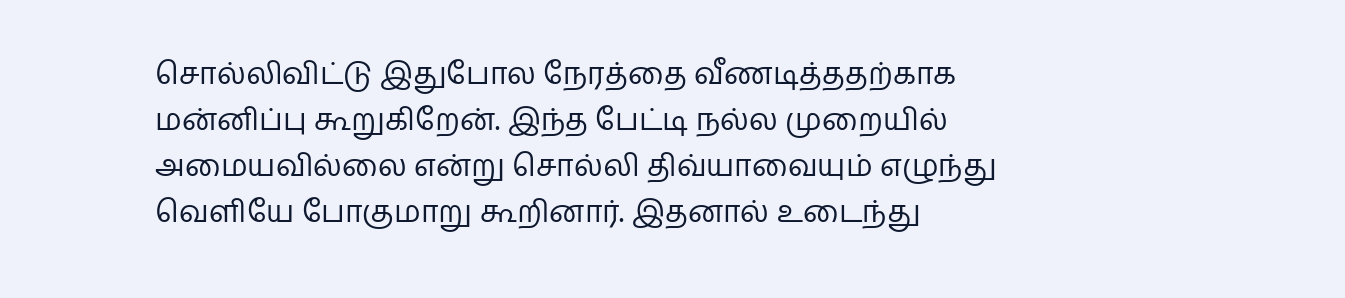சொல்லிவிட்டு இதுபோல நேரத்தை வீணடித்ததற்காக மன்னிப்பு கூறுகிறேன். இந்த பேட்டி நல்ல முறையில் அமையவில்லை என்று சொல்லி திவ்யாவையும் எழுந்து வெளியே போகுமாறு கூறினார். இதனால் உடைந்து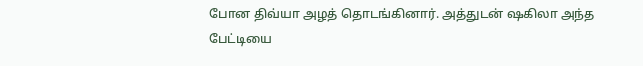போன திவ்யா அழத் தொடங்கினார். அத்துடன் ஷகிலா அந்த பேட்டியை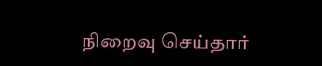நிறைவு செய்தார்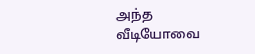அந்த வீடியோவை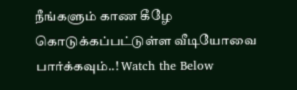நீங்களும் காண கீழே கொடுக்கப்பட்டுள்ள வீடியோவை பார்க்கவும்..! Watch the Below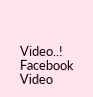Video..!
Facebook Video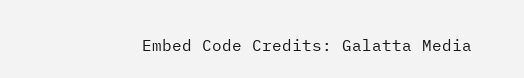Embed Code Credits: Galatta Media